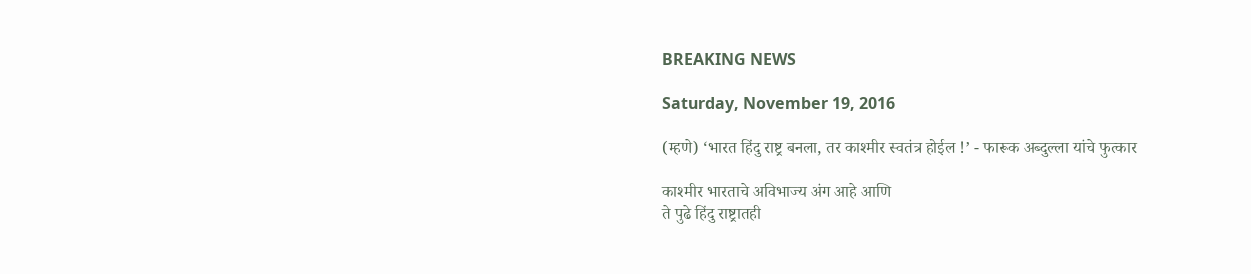BREAKING NEWS

Saturday, November 19, 2016

(म्हणे) ‘भारत हिंदु राष्ट्र बनला, तर काश्मीर स्वतंत्र होईल !’ - फारूक अब्दुल्ला यांचे फुत्कार

काश्मीर भारताचे अविभाज्य अंग आहे आणि
ते पुढे हिंदु राष्ट्रातही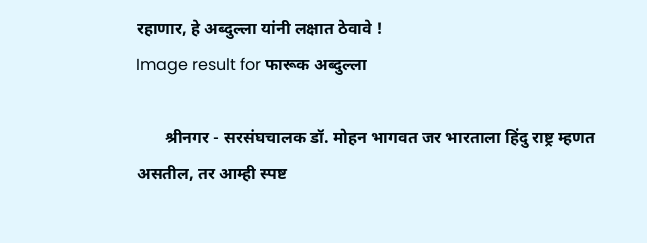रहाणार, हे अब्दुल्ला यांनी लक्षात ठेवावे !
Image result for फारूक अब्दुल्ला

       श्रीनगर - सरसंघचालक डॉ. मोहन भागवत जर भारताला हिंदु राष्ट्र म्हणत असतील, तर आम्ही स्पष्ट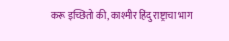करू इच्छितो की, काश्मीर हिंदु राष्ट्राचा भाग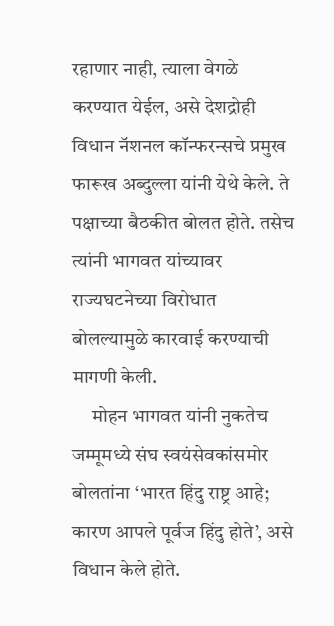रहाणार नाही, त्याला वेगळे करण्यात येईल, असे देशद्रोही विधान नॅशनल कॉन्फरन्सचे प्रमुख फारूख अब्दुल्ला यांनी येथे केले. ते पक्षाच्या बैठकीत बोलत होते. तसेच त्यांनी भागवत यांच्यावर राज्यघटनेच्या विरोधात बोलल्यामुळे कारवाई करण्याची मागणी केली.
     मोहन भागवत यांनी नुकतेच जम्मूमध्ये संघ स्वयंसेवकांसमोर बोलतांना ‘भारत हिंदु राष्ट्र आहे; कारण आपले पूर्वज हिंदु होते’, असे विधान केले होते.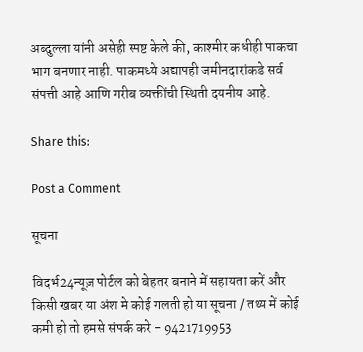अब्दुल्ला यांनी असेही स्पष्ट केले की, काश्मीर कधीही पाकचा भाग बनणार नाही. पाकमध्ये अद्यापही जमीनदारांकडे सर्व संपत्ती आहे आणि गरीब व्यक्तींची स्थिती दयनीय आहे.

Share this:

Post a Comment

सूचना

विदर्भ24न्यूज़ पोर्टल को बेहतर बनाने में सहायता करें और किसी खबर या अंश मे कोई गलती हो या सूचना / तथ्य में कोई कमी हो तो हमसे संपर्क करे - 9421719953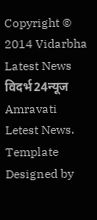Copyright © 2014 Vidarbha Latest News विदर्भ24न्यूज Amravati Letest News. Template Designed by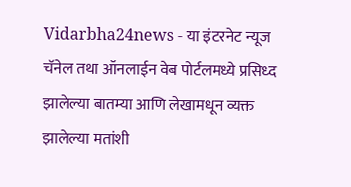Vidarbha24news - या इंटरनेट न्यूज चॅनेल तथा ऑनलाईन वेब पोर्टलमध्ये प्रसिध्द झालेल्या बातम्या आणि लेखामधून व्यक्त झालेल्या मतांशी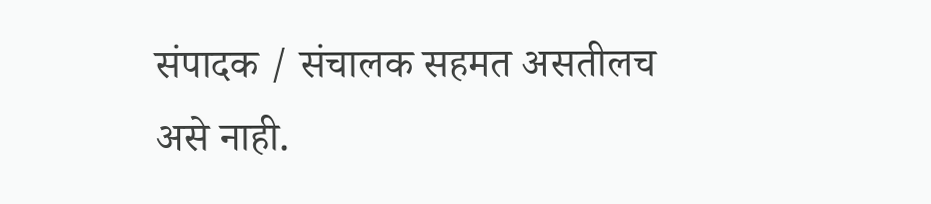संपादक / संचालक सहमत असतीलच असे नाही.